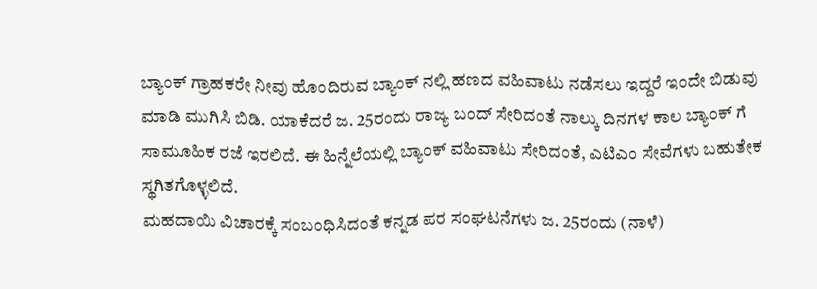ಬ್ಯಾಂಕ್ ಗ್ರಾಹಕರೇ ನೀವು ಹೊಂದಿರುವ ಬ್ಯಾಂಕ್ ನಲ್ಲಿ ಹಣದ ವಹಿವಾಟು ನಡೆಸಲು ಇದ್ದರೆ ಇಂದೇ ಬಿಡುವು ಮಾಡಿ ಮುಗಿಸಿ ಬಿಡಿ. ಯಾಕೆದರೆ ಜ. 25ರಂದು ರಾಜ್ಯ ಬಂದ್ ಸೇರಿದಂತೆ ನಾಲ್ಕು ದಿನಗಳ ಕಾಲ ಬ್ಯಾಂಕ್ ಗೆ ಸಾಮೂಹಿಕ ರಜೆ ಇರಲಿದೆ. ಈ ಹಿನ್ನೆಲೆಯಲ್ಲಿ ಬ್ಯಾಂಕ್ ವಹಿವಾಟು ಸೇರಿದಂತೆ, ಎಟಿಎಂ ಸೇವೆಗಳು ಬಹುತೇಕ ಸ್ಥಗಿತಗೊಳ್ಳಲಿದೆ.
ಮಹದಾಯಿ ವಿಚಾರಕ್ಕೆ ಸಂಬಂಧಿಸಿದಂತೆ ಕನ್ನಡ ಪರ ಸಂಘಟನೆಗಳು ಜ. 25ರಂದು (ನಾಳೆ)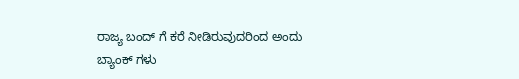ರಾಜ್ಯ ಬಂದ್ ಗೆ ಕರೆ ನೀಡಿರುವುದರಿಂದ ಅಂದು ಬ್ಯಾಂಕ್ ಗಳು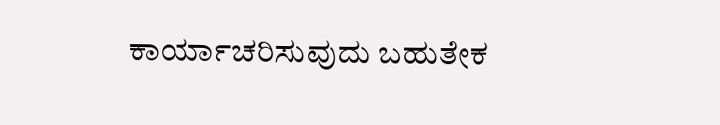ಕಾರ್ಯಾಚರಿಸುವುದು ಬಹುತೇಕ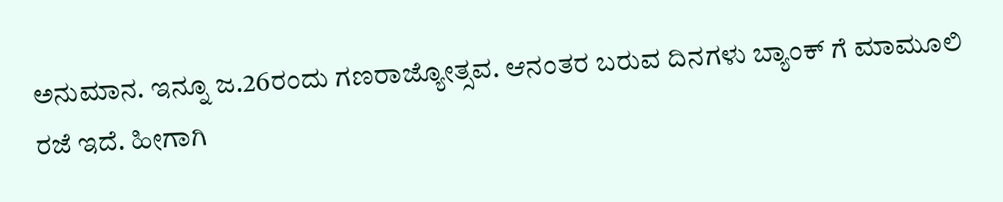ಅನುಮಾನ. ಇನ್ನೂ ಜ.26ರಂದು ಗಣರಾಜ್ಯೋತ್ಸವ. ಆನಂತರ ಬರುವ ದಿನಗಳು ಬ್ಯಾಂಕ್ ಗೆ ಮಾಮೂಲಿ ರಜೆ ಇದೆ. ಹೀಗಾಗಿ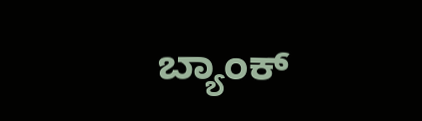ಬ್ಯಾಂಕ್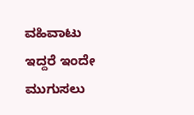ವಹಿವಾಟು ಇದ್ದರೆ ಇಂದೇ ಮುಗುಸಲು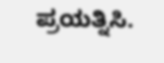ಪ್ರಯತ್ನಿಸಿ.